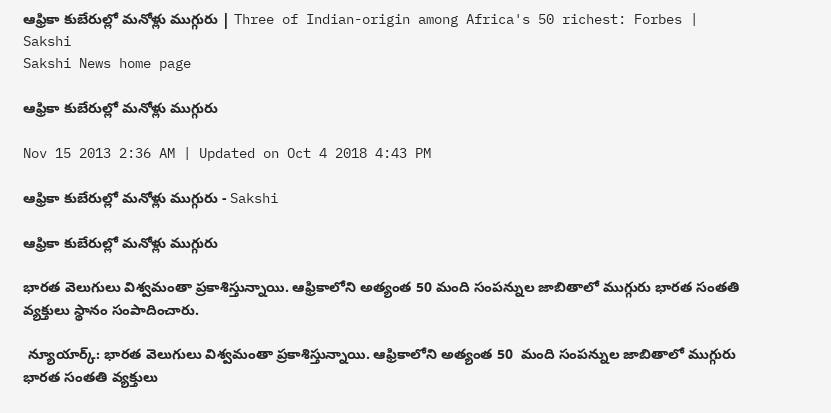ఆఫ్రికా కుబేరుల్లో మనోళ్లు ముగ్గురు | Three of Indian-origin among Africa's 50 richest: Forbes | Sakshi
Sakshi News home page

ఆఫ్రికా కుబేరుల్లో మనోళ్లు ముగ్గురు

Nov 15 2013 2:36 AM | Updated on Oct 4 2018 4:43 PM

ఆఫ్రికా కుబేరుల్లో మనోళ్లు ముగ్గురు - Sakshi

ఆఫ్రికా కుబేరుల్లో మనోళ్లు ముగ్గురు

భారత వెలుగులు విశ్వమంతా ప్రకాశిస్తున్నాయి. ఆఫ్రికాలోని అత్యంత 50 మంది సంపన్నుల జాబితాలో ముగ్గురు భారత సంతతి వ్యక్తులు స్థానం సంపాదించారు.

 న్యూయార్క్: భారత వెలుగులు విశ్వమంతా ప్రకాశిస్తున్నాయి. ఆఫ్రికాలోని అత్యంత 50  మంది సంపన్నుల జాబితాలో ముగ్గురు భారత సంతతి వ్యక్తులు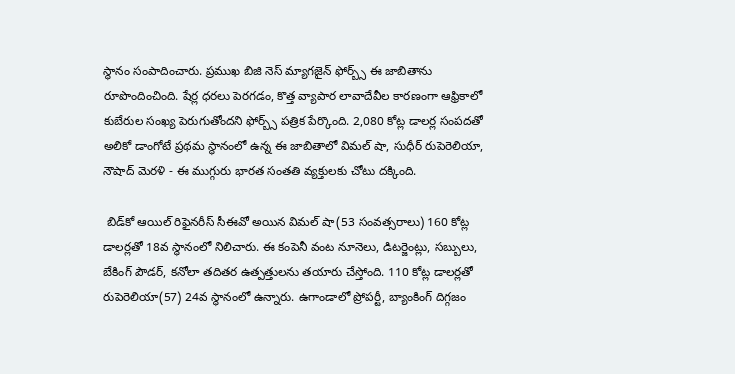స్థానం సంపాదించారు. ప్రముఖ బిజి నెస్ మ్యాగజైన్ ఫోర్బ్స్ ఈ జాబితాను రూపొందించింది. షేర్ల ధరలు పెరగడం, కొత్త వ్యాపార లావాదేవీల కారణంగా ఆఫ్రికాలో కుబేరుల సంఖ్య పెరుగుతోందని ఫోర్బ్స్ పత్రిక పేర్కొంది. 2,080 కోట్ల డాలర్ల సంపదతో అలికో డాంగోటే ప్రథమ స్థానంలో ఉన్న ఈ జాబితాలో విమల్ షా, సుధీర్ రుపెరెలియా, నౌషాద్ మెరళి - ఈ ముగ్గురు భారత సంతతి వ్యక్తులకు చోటు దక్కింది.

 బిడ్‌కో ఆయిల్ రిఫైనరీస్ సీఈవో అయిన విమల్ షా(53 సంవత్సరాలు) 160 కోట్ల డాలర్లతో 18వ స్థానంలో నిలిచారు. ఈ కంపెనీ వంట నూనెలు, డిటర్జెంట్లు, సబ్బులు, బేకింగ్ పౌడర్, కనోలా తదితర ఉత్పత్తులను తయారు చేస్తోంది. 110 కోట్ల డాలర్లతో రుపెరెలియా(57) 24వ స్థానంలో ఉన్నారు. ఉగాండాలో ప్రోపర్టీ, బ్యాంకింగ్ దిగ్గజం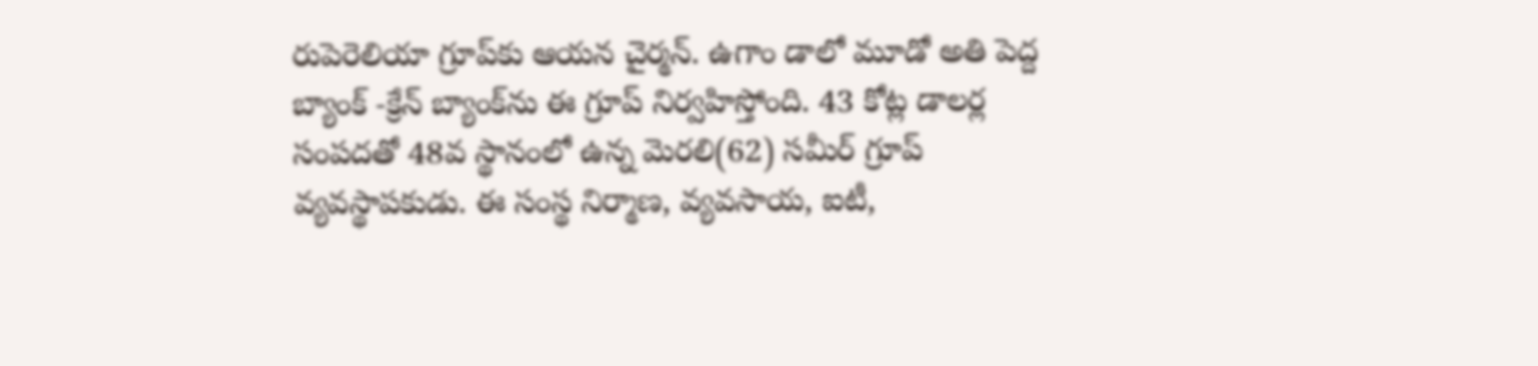రుపెరెలియా గ్రూప్‌కు ఆయన చైర్మన్. ఉగాం డాలో మూడో అతి పెద్ద బ్యాంక్ -క్రేన్ బ్యాంక్‌ను ఈ గ్రూప్ నిర్వహిస్తోంది. 43 కోట్ల డాలర్ల సంపదతో 48వ స్థానంలో ఉన్న మెరలి(62) సమీర్ గ్రూప్ వ్యవస్థాపకుడు. ఈ సంస్థ నిర్మాణ, వ్యవసాయ, ఐటీ,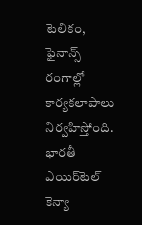టెలికం, ఫైనాన్స్ రంగాల్లో కార్యకలాపాలు నిర్వహిస్తోంది. భారతీ ఎయిర్‌టెల్ కెన్యా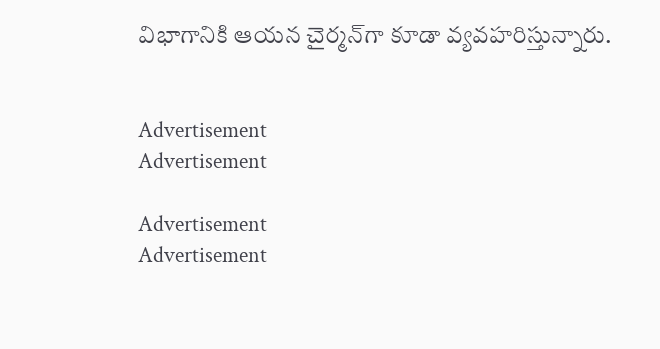విభాగానికి ఆయన చైర్మన్‌గా కూడా వ్యవహరిస్తున్నారు.


Advertisement
Advertisement

Advertisement
Advertisement